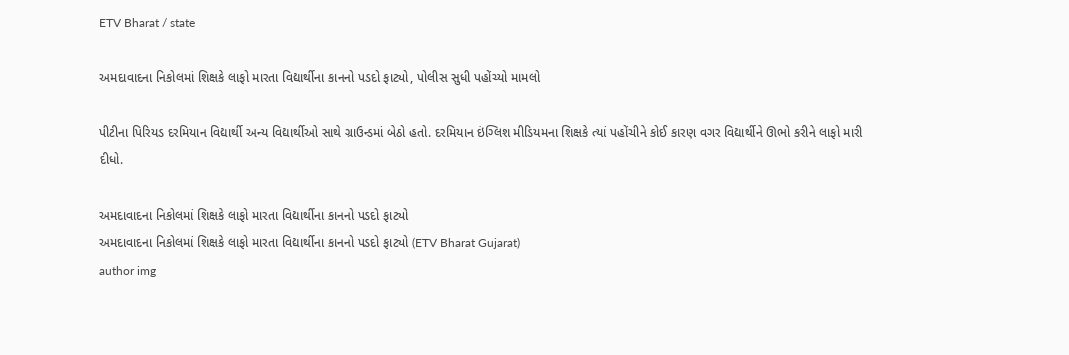ETV Bharat / state

અમદાવાદના નિકોલમાં શિક્ષકે લાફો મારતા વિદ્યાર્થીના કાનનો પડદો ફાટ્યો, પોલીસ સુધી પહોંચ્યો મામલો

પીટીના પિરિયડ દરમિયાન વિદ્યાર્થી અન્ય વિદ્યાર્થીઓ સાથે ગ્રાઉન્ડમાં બેઠો હતો. દરમિયાન ઇંગ્લિશ મીડિયમના શિક્ષકે ત્યાં પહોંચીને કોઈ કારણ વગર વિદ્યાર્થીને ઊભો કરીને લાફો મારી દીધો.

અમદાવાદના નિકોલમાં શિક્ષકે લાફો મારતા વિદ્યાર્થીના કાનનો પડદો ફાટ્યો
અમદાવાદના નિકોલમાં શિક્ષકે લાફો મારતા વિદ્યાર્થીના કાનનો પડદો ફાટ્યો (ETV Bharat Gujarat)
author img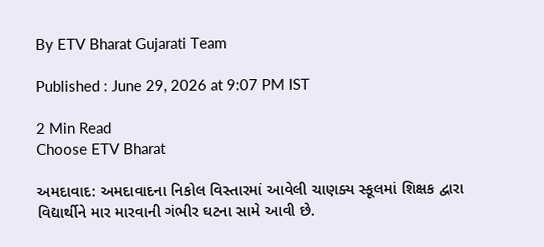By ETV Bharat Gujarati Team

Published : June 29, 2026 at 9:07 PM IST

2 Min Read
Choose ETV Bharat

અમદાવાદ: અમદાવાદના નિકોલ વિસ્તારમાં આવેલી ચાણક્ય સ્કૂલમાં શિક્ષક દ્વારા વિદ્યાર્થીને માર મારવાની ગંભીર ઘટના સામે આવી છે.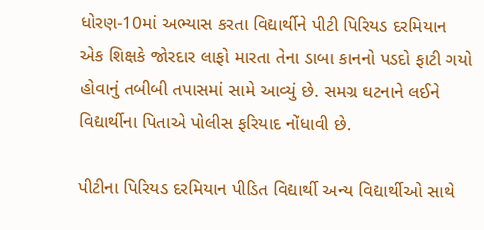ધોરણ-10માં અભ્યાસ કરતા વિદ્યાર્થીને પીટી પિરિયડ દરમિયાન એક શિક્ષકે જોરદાર લાફો મારતા તેના ડાબા કાનનો પડદો ફાટી ગયો હોવાનું તબીબી તપાસમાં સામે આવ્યું છે. સમગ્ર ઘટનાને લઈને વિદ્યાર્થીના પિતાએ પોલીસ ફરિયાદ નોંધાવી છે.

પીટીના પિરિયડ દરમિયાન પીડિત વિદ્યાર્થી અન્ય વિદ્યાર્થીઓ સાથે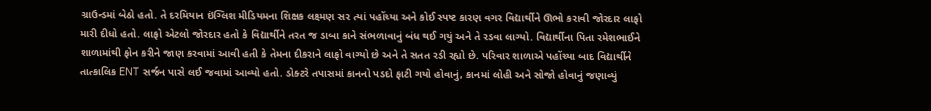ગ્રાઉન્ડમાં બેઠો હતો. તે દરમિયાન ઇંગ્લિશ મીડિયમના શિક્ષક લક્ષ્મણ સર ત્યાં પહોંચ્યા અને કોઈ સ્પષ્ટ કારણ વગર વિદ્યાર્થીને ઊભો કરાવી જોરદાર લાફો મારી દીધો હતો. લાફો એટલો જોરદાર હતો કે વિદ્યાર્થીને તરત જ ડાબા કાને સંભળાવાનું બંધ થઈ ગયું અને તે રડવા લાગ્યો. વિદ્યાર્થીના પિતા રમેશભાઈને શાળામાંથી ફોન કરીને જાણ કરવામાં આવી હતી કે તેમના દીકરાને લાફો વાગ્યો છે અને તે સતત રડી રહ્યો છે. પરિવાર શાળાએ પહોંચ્યા બાદ વિદ્યાર્થીને તાત્કાલિક ENT સર્જન પાસે લઈ જવામાં આવ્યો હતો. ડોક્ટરે તપાસમાં કાનનો પડદો ફાટી ગયો હોવાનું, કાનમાં લોહી અને સોજો હોવાનું જણાવ્યું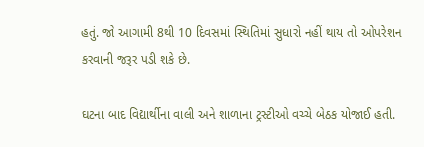હતું. જો આગામી 8થી 10 દિવસમાં સ્થિતિમાં સુધારો નહીં થાય તો ઓપરેશન કરવાની જરૂર પડી શકે છે.

ઘટના બાદ વિદ્યાર્થીના વાલી અને શાળાના ટ્રસ્ટીઓ વચ્ચે બેઠક યોજાઈ હતી.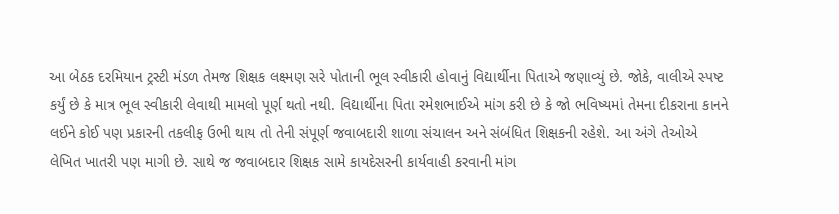આ બેઠક દરમિયાન ટ્રસ્ટી મંડળ તેમજ શિક્ષક લક્ષ્મણ સરે પોતાની ભૂલ સ્વીકારી હોવાનું વિદ્યાર્થીના પિતાએ જણાવ્યું છે. જોકે, વાલીએ સ્પષ્ટ કર્યું છે કે માત્ર ભૂલ સ્વીકારી લેવાથી મામલો પૂર્ણ થતો નથી. વિદ્યાર્થીના પિતા રમેશભાઈએ માંગ કરી છે કે જો ભવિષ્યમાં તેમના દીકરાના કાનને લઈને કોઈ પણ પ્રકારની તકલીફ ઉભી થાય તો તેની સંપૂર્ણ જવાબદારી શાળા સંચાલન અને સંબંધિત શિક્ષકની રહેશે. આ અંગે તેઓએ લેખિત ખાતરી પણ માગી છે. સાથે જ જવાબદાર શિક્ષક સામે કાયદેસરની કાર્યવાહી કરવાની માંગ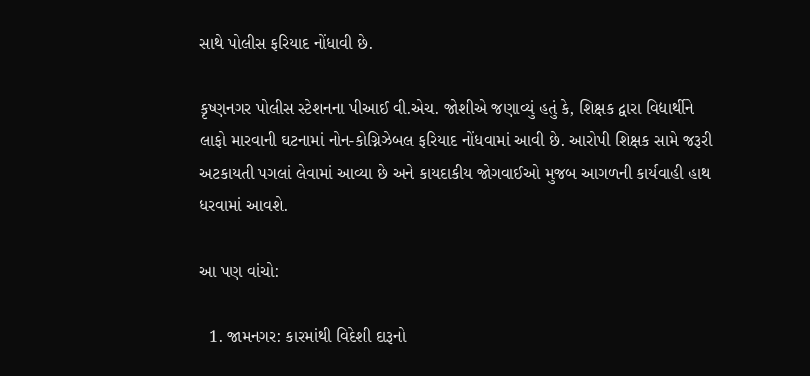સાથે પોલીસ ફરિયાદ નોંધાવી છે.

કૃષ્ણનગર પોલીસ સ્ટેશનના પીઆઈ વી.એચ. જોશીએ જણાવ્યું હતું કે, શિક્ષક દ્વારા વિદ્યાર્થીને લાફો મારવાની ઘટનામાં નોન-કોગ્નિઝેબલ ફરિયાદ નોંધવામાં આવી છે. આરોપી શિક્ષક સામે જરૂરી અટકાયતી પગલાં લેવામાં આવ્યા છે અને કાયદાકીય જોગવાઈઓ મુજબ આગળની કાર્યવાહી હાથ ધરવામાં આવશે.

આ પણ વાંચો:

  1. જામનગર: કારમાંથી વિદેશી દારૂનો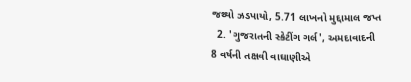જથ્થો ઝડપાયો, 5.71 લાખનો મુદ્દામાલ જપ્ત
  2. 'ગુજરાતની સ્કેટીંગ ગર્લ', અમદાવાદની 8 વર્ષની તક્ષવી વાઘાણીએ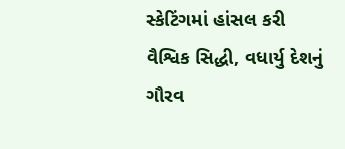સ્કેટિંગમાં હાંસલ કરી વૈશ્વિક સિદ્ધી, વધાર્યુ દેશનું ગૌરવ